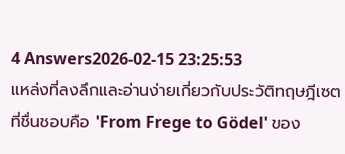4 Answers2026-02-15 23:25:53
แหล่งที่ลงลึกและอ่านง่ายเกี่ยวกับประวัติทฤษฎีเซตที่ชื่นชอบคือ 'From Frege to Gödel' ของ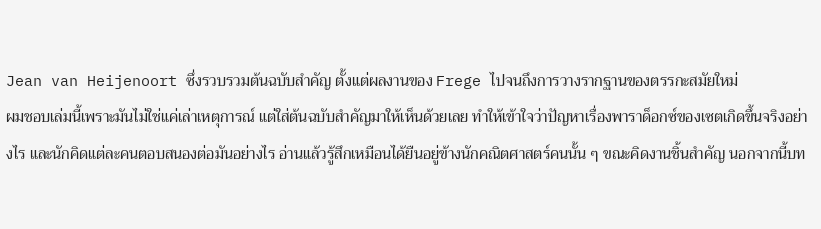Jean van Heijenoort ซึ่งรวบรวมต้นฉบับสำคัญ ตั้งแต่ผลงานของ Frege ไปจนถึงการวางรากฐานของตรรกะสมัยใหม่
ผมชอบเล่มนี้เพราะมันไม่ใช่แค่เล่าเหตุการณ์ แต่ใส่ต้นฉบับสำคัญมาให้เห็นด้วยเลย ทำให้เข้าใจว่าปัญหาเรื่องพาราด็อกซ์ของเซตเกิดขึ้นจริงอย่างไร และนักคิดแต่ละคนตอบสนองต่อมันอย่างไร อ่านแล้วรู้สึกเหมือนได้ยืนอยู่ข้างนักคณิตศาสตร์คนนั้น ๆ ขณะคิดงานชิ้นสำคัญ นอกจากนี้บท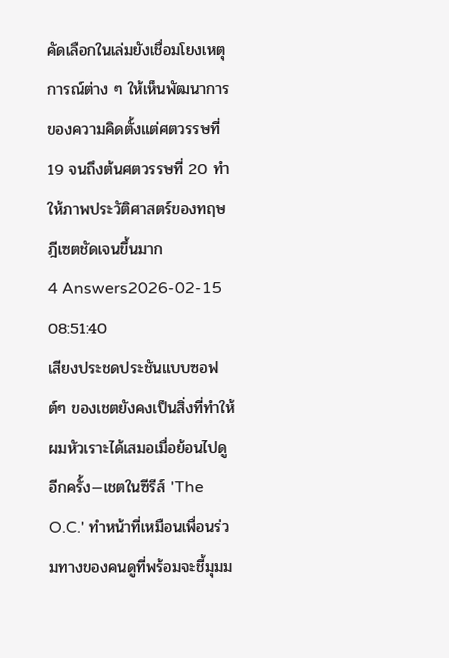คัดเลือกในเล่มยังเชื่อมโยงเหตุการณ์ต่าง ๆ ให้เห็นพัฒนาการของความคิดตั้งแต่ศตวรรษที่ 19 จนถึงต้นศตวรรษที่ 20 ทำให้ภาพประวัติศาสตร์ของทฤษฎีเซตชัดเจนขึ้นมาก
4 Answers2026-02-15 08:51:40
เสียงประชดประชันแบบซอฟต์ๆ ของเชตยังคงเป็นสิ่งที่ทำให้ผมหัวเราะได้เสมอเมื่อย้อนไปดูอีกครั้ง—เชตในซีรีส์ 'The O.C.' ทำหน้าที่เหมือนเพื่อนร่วมทางของคนดูที่พร้อมจะชี้มุมม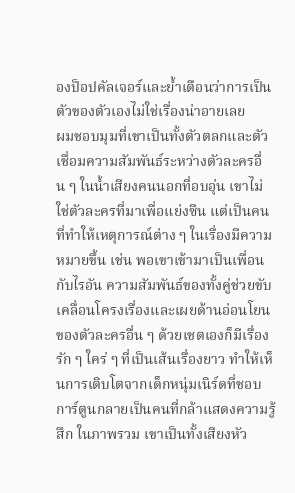องป็อปคัลเจอร์และย้ำเตือนว่าการเป็นตัวของตัวเองไม่ใช่เรื่องน่าอายเลย
ผมชอบมุมที่เขาเป็นทั้งตัวตลกและตัวเชื่อมความสัมพันธ์ระหว่างตัวละครอื่น ๆ ในน้ำเสียงคนนอกที่อบอุ่น เขาไม่ใช่ตัวละครที่มาเพื่อแย่งซีน แต่เป็นคนที่ทำให้เหตุการณ์ต่าง ๆ ในเรื่องมีความหมายขึ้น เช่น พอเขาเข้ามาเป็นเพื่อนกับไรอัน ความสัมพันธ์ของทั้งคู่ช่วยขับเคลื่อนโครงเรื่องและเผยด้านอ่อนโยนของตัวละครอื่น ๆ ด้วยเชตเองก็มีเรื่องรัก ๆ ใคร่ ๆ ที่เป็นเส้นเรื่องยาว ทำให้เห็นการเติบโตจากเด็กหนุ่มเนิร์ดที่ชอบการ์ตูนกลายเป็นคนที่กล้าแสดงความรู้สึก ในภาพรวม เขาเป็นทั้งเสียงหัว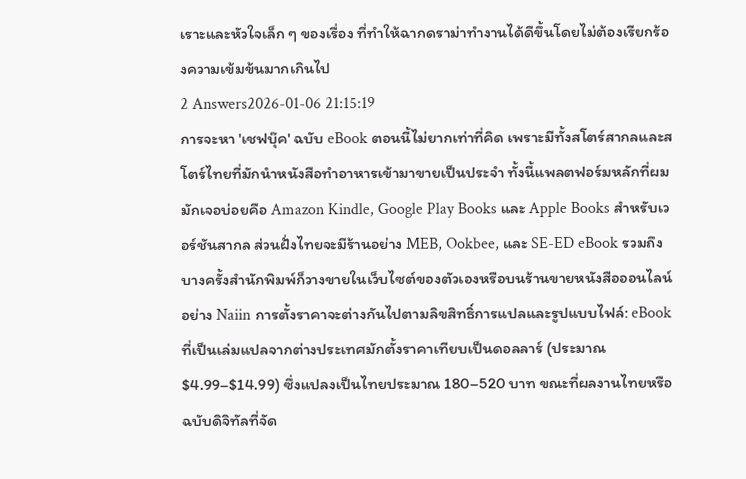เราะและหัวใจเล็ก ๆ ของเรื่อง ที่ทำให้ฉากดราม่าทำงานได้ดีขึ้นโดยไม่ต้องเรียกร้องความเข้มข้นมากเกินไป
2 Answers2026-01-06 21:15:19
การจะหา 'เชฟบุ๊ค' ฉบับ eBook ตอนนี้ไม่ยากเท่าที่คิด เพราะมีทั้งสโตร์สากลและสโตร์ไทยที่มักนำหนังสือทำอาหารเข้ามาขายเป็นประจำ ทั้งนี้แพลตฟอร์มหลักที่ผมมักเจอบ่อยคือ Amazon Kindle, Google Play Books และ Apple Books สำหรับเวอร์ชันสากล ส่วนฝั่งไทยจะมีร้านอย่าง MEB, Ookbee, และ SE-ED eBook รวมถึงบางครั้งสำนักพิมพ์ก็วางขายในเว็บไซต์ของตัวเองหรือบนร้านขายหนังสือออนไลน์อย่าง Naiin การตั้งราคาจะต่างกันไปตามลิขสิทธิ์การแปลและรูปแบบไฟล์: eBook ที่เป็นเล่มแปลจากต่างประเทศมักตั้งราคาเทียบเป็นดอลลาร์ (ประมาณ $4.99–$14.99) ซึ่งแปลงเป็นไทยประมาณ 180–520 บาท ขณะที่ผลงานไทยหรือฉบับดิจิทัลที่จัด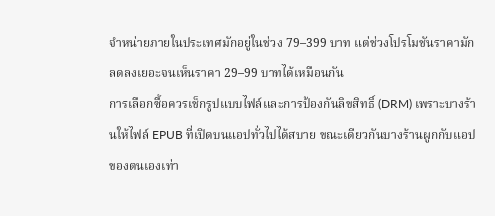จำหน่ายภายในประเทศมักอยู่ในช่วง 79–399 บาท แต่ช่วงโปรโมชันราคามักลดลงเยอะจนเห็นราคา 29–99 บาทได้เหมือนกัน
การเลือกซื้อควรเช็กรูปแบบไฟล์และการป้องกันลิขสิทธิ์ (DRM) เพราะบางร้านให้ไฟล์ EPUB ที่เปิดบนแอปทั่วไปได้สบาย ขณะเดียวกันบางร้านผูกกับแอปของตนเองเท่า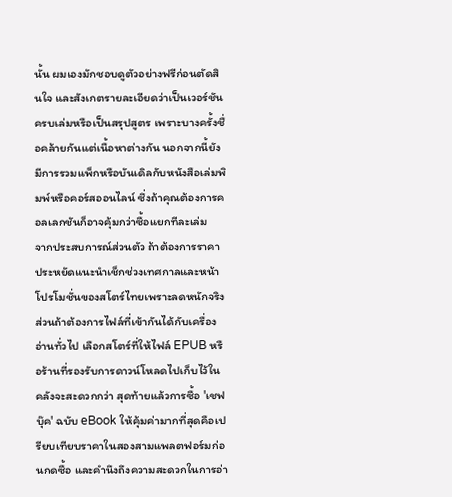นั้น ผมเองมักชอบดูตัวอย่างฟรีก่อนตัดสินใจ และสังเกตรายละเอียดว่าเป็นเวอร์ชันครบเล่มหรือเป็นสรุปสูตร เพราะบางครั้งชื่อคล้ายกันแต่เนื้อหาต่างกัน นอกจากนี้ยังมีการรวมแพ็กหรือบันเดิลกับหนังสือเล่มพิมพ์หรือคอร์สออนไลน์ ซึ่งถ้าคุณต้องการคอลเลกชันก็อาจคุ้มกว่าซื้อแยกทีละเล่ม
จากประสบการณ์ส่วนตัว ถ้าต้องการราคาประหยัดแนะนำเช็กช่วงเทศกาลและหน้าโปรโมชั่นของสโตร์ไทยเพราะลดหนักจริง ส่วนถ้าต้องการไฟล์ที่เข้ากันได้กับเครื่องอ่านทั่วไป เลือกสโตร์ที่ให้ไฟล์ EPUB หรือร้านที่รองรับการดาวน์โหลดไปเก็บไว้ในคลังจะสะดวกกว่า สุดท้ายแล้วการซื้อ 'เชฟบุ๊ค' ฉบับ eBook ให้คุ้มค่ามากที่สุดคือเปรียบเทียบราคาในสองสามแพลตฟอร์มก่อนกดซื้อ และคำนึงถึงความสะดวกในการอ่า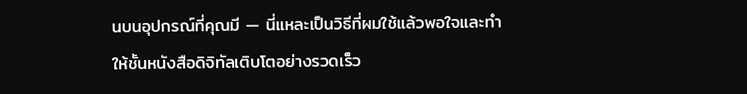นบนอุปกรณ์ที่คุณมี — นี่แหละเป็นวิธีที่ผมใช้แล้วพอใจและทำให้ชั้นหนังสือดิจิทัลเติบโตอย่างรวดเร็ว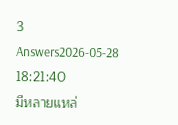3 Answers2026-05-28 18:21:40
มีหลายแหล่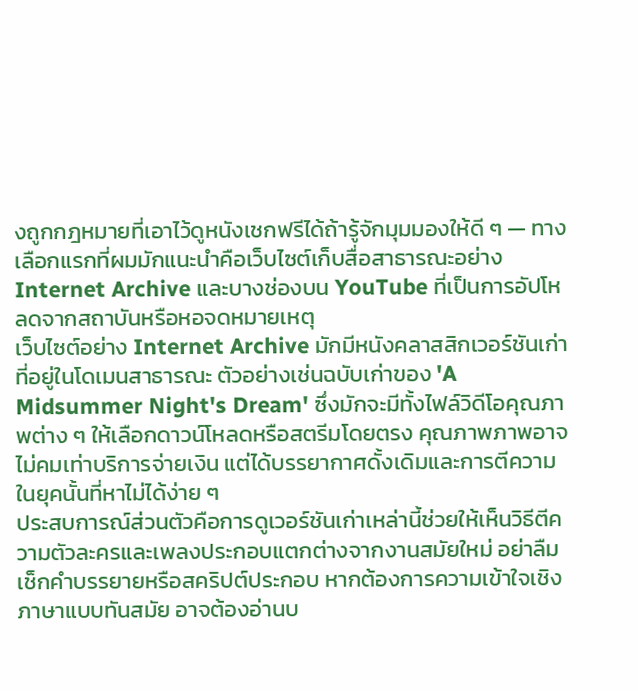งถูกกฎหมายที่เอาไว้ดูหนังเชกฟรีได้ถ้ารู้จักมุมมองให้ดี ๆ — ทางเลือกแรกที่ผมมักแนะนำคือเว็บไซต์เก็บสื่อสาธารณะอย่าง Internet Archive และบางช่องบน YouTube ที่เป็นการอัปโหลดจากสถาบันหรือหอจดหมายเหตุ
เว็บไซต์อย่าง Internet Archive มักมีหนังคลาสสิกเวอร์ชันเก่าที่อยู่ในโดเมนสาธารณะ ตัวอย่างเช่นฉบับเก่าของ 'A Midsummer Night's Dream' ซึ่งมักจะมีทั้งไฟล์วิดีโอคุณภาพต่าง ๆ ให้เลือกดาวน์โหลดหรือสตรีมโดยตรง คุณภาพภาพอาจไม่คมเท่าบริการจ่ายเงิน แต่ได้บรรยากาศดั้งเดิมและการตีความในยุคนั้นที่หาไม่ได้ง่าย ๆ
ประสบการณ์ส่วนตัวคือการดูเวอร์ชันเก่าเหล่านี้ช่วยให้เห็นวิธีตีความตัวละครและเพลงประกอบแตกต่างจากงานสมัยใหม่ อย่าลืมเช็กคำบรรยายหรือสคริปต์ประกอบ หากต้องการความเข้าใจเชิงภาษาแบบทันสมัย อาจต้องอ่านบ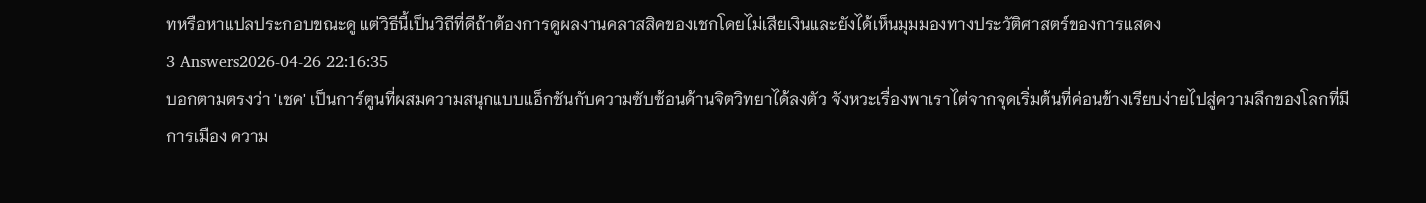ทหรือหาแปลประกอบขณะดู แต่วิธีนี้เป็นวิถีที่ดีถ้าต้องการดูผลงานคลาสสิคของเชกโดยไม่เสียเงินและยังได้เห็นมุมมองทางประวัติศาสตร์ของการแสดง
3 Answers2026-04-26 22:16:35
บอกตามตรงว่า 'เชค' เป็นการ์ตูนที่ผสมความสนุกแบบแอ็กชันกับความซับซ้อนด้านจิตวิทยาได้ลงตัว จังหวะเรื่องพาเราไต่จากจุดเริ่มต้นที่ค่อนข้างเรียบง่ายไปสู่ความลึกของโลกที่มีการเมือง ความ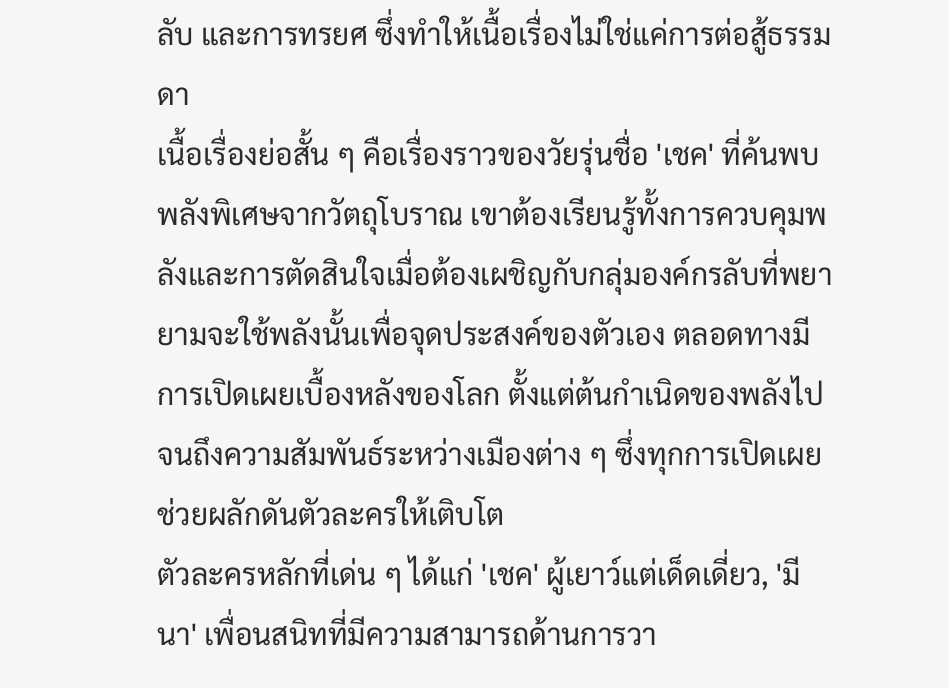ลับ และการทรยศ ซึ่งทำให้เนื้อเรื่องไม่ใช่แค่การต่อสู้ธรรมดา
เนื้อเรื่องย่อสั้น ๆ คือเรื่องราวของวัยรุ่นชื่อ 'เชค' ที่ค้นพบพลังพิเศษจากวัตถุโบราณ เขาต้องเรียนรู้ทั้งการควบคุมพลังและการตัดสินใจเมื่อต้องเผชิญกับกลุ่มองค์กรลับที่พยายามจะใช้พลังนั้นเพื่อจุดประสงค์ของตัวเอง ตลอดทางมีการเปิดเผยเบื้องหลังของโลก ตั้งแต่ต้นกำเนิดของพลังไปจนถึงความสัมพันธ์ระหว่างเมืองต่าง ๆ ซึ่งทุกการเปิดเผยช่วยผลักดันตัวละครให้เติบโต
ตัวละครหลักที่เด่น ๆ ได้แก่ 'เชค' ผู้เยาว์แต่เด็ดเดี่ยว, 'มีนา' เพื่อนสนิทที่มีความสามารถด้านการวา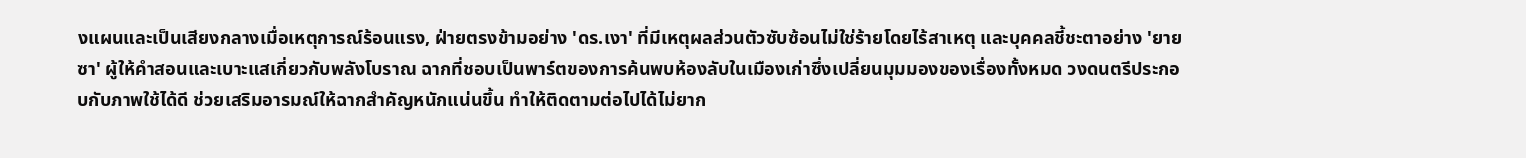งแผนและเป็นเสียงกลางเมื่อเหตุการณ์ร้อนแรง, ฝ่ายตรงข้ามอย่าง 'ดร.เงา' ที่มีเหตุผลส่วนตัวซับซ้อนไม่ใช่ร้ายโดยไร้สาเหตุ และบุคคลชี้ชะตาอย่าง 'ยายซา' ผู้ให้คำสอนและเบาะแสเกี่ยวกับพลังโบราณ ฉากที่ชอบเป็นพาร์ตของการค้นพบห้องลับในเมืองเก่าซึ่งเปลี่ยนมุมมองของเรื่องทั้งหมด วงดนตรีประกอบกับภาพใช้ได้ดี ช่วยเสริมอารมณ์ให้ฉากสำคัญหนักแน่นขึ้น ทำให้ติดตามต่อไปได้ไม่ยาก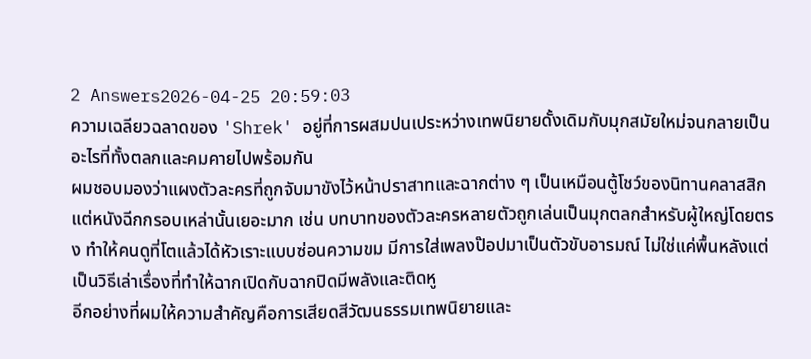2 Answers2026-04-25 20:59:03
ความเฉลียวฉลาดของ 'Shrek' อยู่ที่การผสมปนเประหว่างเทพนิยายดั้งเดิมกับมุกสมัยใหม่จนกลายเป็นอะไรที่ทั้งตลกและคมคายไปพร้อมกัน
ผมชอบมองว่าแผงตัวละครที่ถูกจับมาขังไว้หน้าปราสาทและฉากต่าง ๆ เป็นเหมือนตู้โชว์ของนิทานคลาสสิก แต่หนังฉีกกรอบเหล่านั้นเยอะมาก เช่น บทบาทของตัวละครหลายตัวถูกเล่นเป็นมุกตลกสำหรับผู้ใหญ่โดยตรง ทำให้คนดูที่โตแล้วได้หัวเราะแบบซ่อนความขม มีการใส่เพลงป๊อปมาเป็นตัวขับอารมณ์ ไม่ใช่แค่พื้นหลังแต่เป็นวิธีเล่าเรื่องที่ทำให้ฉากเปิดกับฉากปิดมีพลังและติดหู
อีกอย่างที่ผมให้ความสำคัญคือการเสียดสีวัฒนธรรมเทพนิยายและ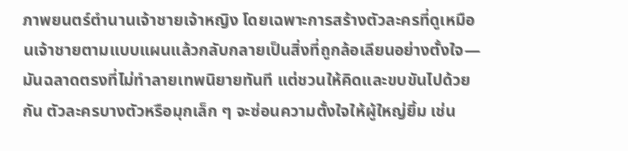ภาพยนตร์ตำนานเจ้าชายเจ้าหญิง โดยเฉพาะการสร้างตัวละครที่ดูเหมือนเจ้าชายตามแบบแผนแล้วกลับกลายเป็นสิ่งที่ถูกล้อเลียนอย่างตั้งใจ—มันฉลาดตรงที่ไม่ทำลายเทพนิยายทันที แต่ชวนให้คิดและขบขันไปด้วยกัน ตัวละครบางตัวหรือมุกเล็ก ๆ จะซ่อนความตั้งใจให้ผู้ใหญ่ยิ้ม เช่น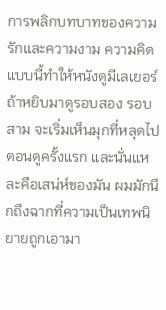การพลิกบทบาทของความรักและความงาม ความคิดแบบนี้ทำให้หนังดูมีเลเยอร์ ถ้าหยิบมาดูรอบสอง รอบสาม จะเริ่มเห็นมุกที่หลุดไปตอนดูครั้งแรก และนั่นแหละคือเสน่ห์ของมัน ผมมักนึกถึงฉากที่ความเป็นเทพนิยายถูกเอามา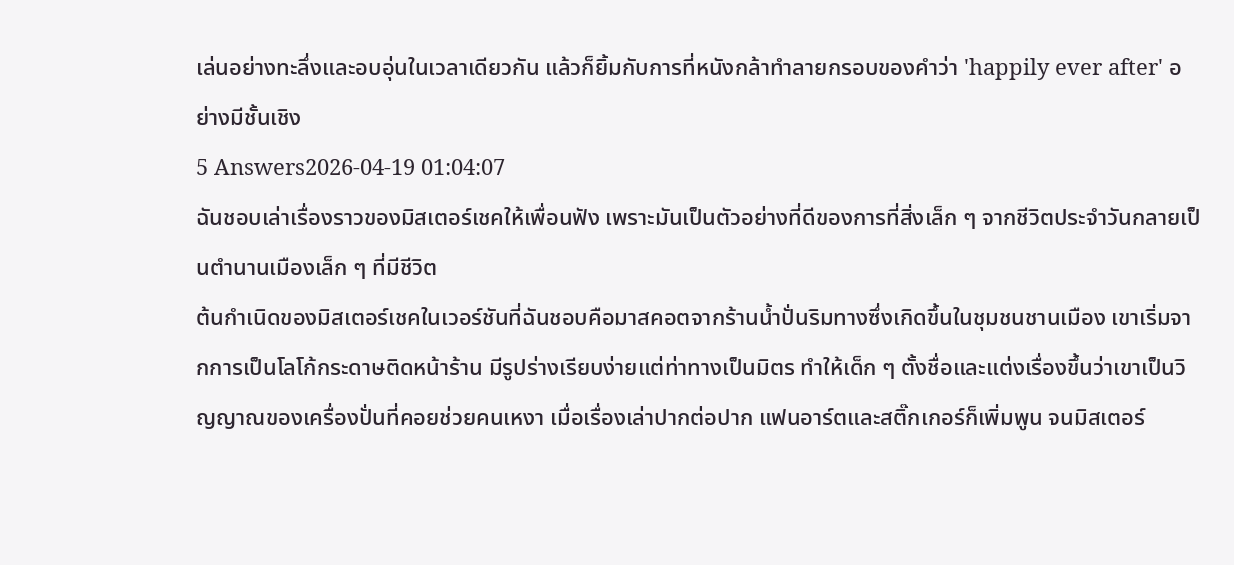เล่นอย่างทะลึ่งและอบอุ่นในเวลาเดียวกัน แล้วก็ยิ้มกับการที่หนังกล้าทำลายกรอบของคำว่า 'happily ever after' อย่างมีชั้นเชิง
5 Answers2026-04-19 01:04:07
ฉันชอบเล่าเรื่องราวของมิสเตอร์เชคให้เพื่อนฟัง เพราะมันเป็นตัวอย่างที่ดีของการที่สิ่งเล็ก ๆ จากชีวิตประจำวันกลายเป็นตำนานเมืองเล็ก ๆ ที่มีชีวิต
ต้นกำเนิดของมิสเตอร์เชคในเวอร์ชันที่ฉันชอบคือมาสคอตจากร้านน้ำปั่นริมทางซึ่งเกิดขึ้นในชุมชนชานเมือง เขาเริ่มจากการเป็นโลโก้กระดาษติดหน้าร้าน มีรูปร่างเรียบง่ายแต่ท่าทางเป็นมิตร ทำให้เด็ก ๆ ตั้งชื่อและแต่งเรื่องขึ้นว่าเขาเป็นวิญญาณของเครื่องปั่นที่คอยช่วยคนเหงา เมื่อเรื่องเล่าปากต่อปาก แฟนอาร์ตและสติ๊กเกอร์ก็เพิ่มพูน จนมิสเตอร์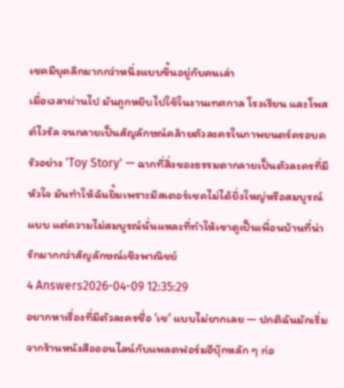เชคมีบุคลิกมากกว่าหนึ่งแบบขึ้นอยู่กับคนเล่า
เมื่อเวลาผ่านไป มันถูกหยิบไปใช้ในงานเทศกาล โรงเรียน และโพสต์ไวรัล จนกลายเป็นสัญลักษณ์คล้ายตัวละครในภาพยนตร์ครอบครัวอย่าง 'Toy Story' — ฉากที่สิ่งของธรรมดากลายเป็นตัวละครที่มีหัวใจ มันทำให้ฉันยิ้มเพราะมิสเตอร์เชคไม่ได้ยิ่งใหญ่หรือสมบูรณ์แบบ แต่ความไม่สมบูรณ์นั่นแหละที่ทำให้เขาดูเป็นเพื่อนบ้านที่น่ารักมากกว่าสัญลักษณ์เชิงพาณิชย์
4 Answers2026-04-09 12:35:29
อยากหาเรื่องที่มีตัวละครชื่อ 'เช' แบบไม่ยากเลย — ปกติฉันมักเริ่มจากร้านหนังสือออนไลน์กับแพลตฟอร์มอีบุ๊กหลัก ๆ ก่อ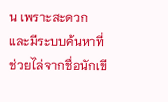น เพราะสะดวกและมีระบบค้นหาที่ช่วยไล่จากชื่อนักเขี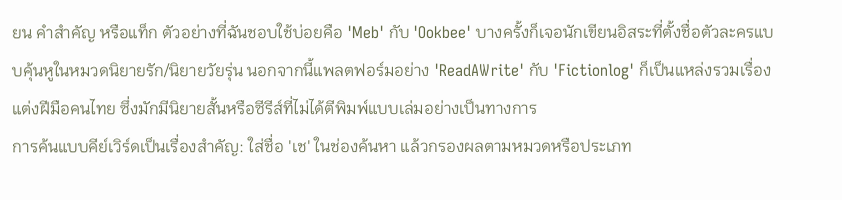ยน คำสำคัญ หรือแท็ก ตัวอย่างที่ฉันชอบใช้บ่อยคือ 'Meb' กับ 'Ookbee' บางครั้งก็เจอนักเขียนอิสระที่ตั้งชื่อตัวละครแบบคุ้นหูในหมวดนิยายรัก/นิยายวัยรุ่น นอกจากนี้แพลตฟอร์มอย่าง 'ReadAWrite' กับ 'Fictionlog' ก็เป็นแหล่งรวมเรื่องแต่งฝีมือคนไทย ซึ่งมักมีนิยายสั้นหรือซีรีส์ที่ไม่ได้ตีพิมพ์แบบเล่มอย่างเป็นทางการ
การค้นแบบคีย์เวิร์ดเป็นเรื่องสำคัญ: ใส่ชื่อ 'เช' ในช่องค้นหา แล้วกรองผลตามหมวดหรือประเภท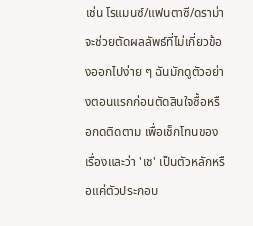เช่น โรแมนซ์/แฟนตาซี/ดราม่า จะช่วยตัดผลลัพธ์ที่ไม่เกี่ยวข้องออกไปง่าย ๆ ฉันมักดูตัวอย่างตอนแรกก่อนตัดสินใจซื้อหรือกดติดตาม เพื่อเช็กโทนของเรื่องและว่า 'เช' เป็นตัวหลักหรือแค่ตัวประกอบ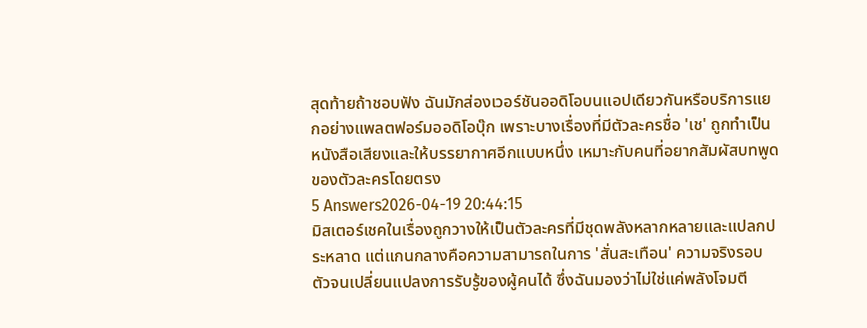สุดท้ายถ้าชอบฟัง ฉันมักส่องเวอร์ชันออดิโอบนแอปเดียวกันหรือบริการแยกอย่างแพลตฟอร์มออดิโอบุ๊ก เพราะบางเรื่องที่มีตัวละครชื่อ 'เช' ถูกทำเป็นหนังสือเสียงและให้บรรยากาศอีกแบบหนึ่ง เหมาะกับคนที่อยากสัมผัสบทพูดของตัวละครโดยตรง
5 Answers2026-04-19 20:44:15
มิสเตอร์เชคในเรื่องถูกวางให้เป็นตัวละครที่มีชุดพลังหลากหลายและแปลกประหลาด แต่แกนกลางคือความสามารถในการ 'สั่นสะเทือน' ความจริงรอบตัวจนเปลี่ยนแปลงการรับรู้ของผู้คนได้ ซึ่งฉันมองว่าไม่ใช่แค่พลังโจมตี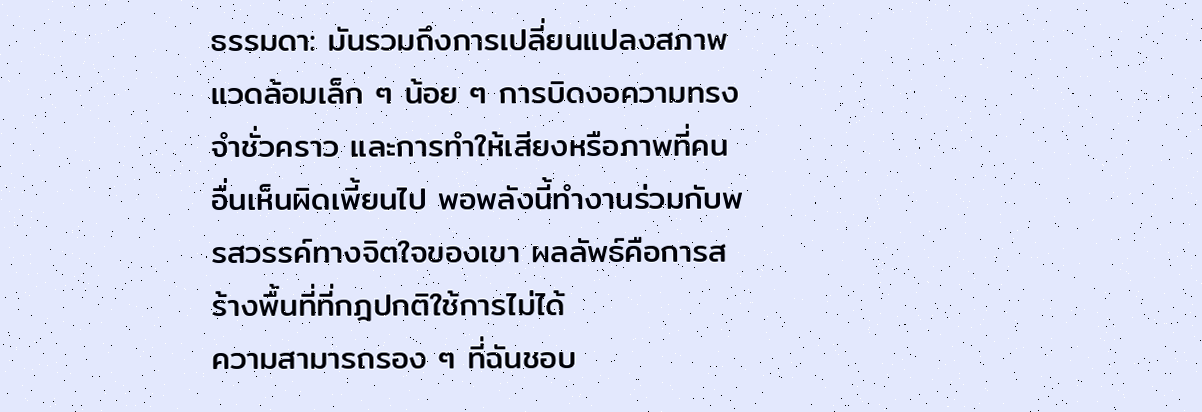ธรรมดา: มันรวมถึงการเปลี่ยนแปลงสภาพแวดล้อมเล็ก ๆ น้อย ๆ การบิดงอความทรงจำชั่วคราว และการทำให้เสียงหรือภาพที่คนอื่นเห็นผิดเพี้ยนไป พอพลังนี้ทำงานร่วมกับพรสวรรค์ทางจิตใจของเขา ผลลัพธ์คือการสร้างพื้นที่ที่กฎปกติใช้การไม่ได้
ความสามารถรอง ๆ ที่ฉันชอบ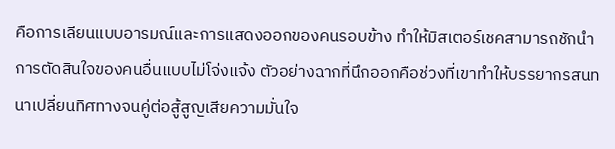คือการเลียนแบบอารมณ์และการแสดงออกของคนรอบข้าง ทำให้มิสเตอร์เชคสามารถชักนำการตัดสินใจของคนอื่นแบบไม่โจ่งแจ้ง ตัวอย่างฉากที่นึกออกคือช่วงที่เขาทำให้บรรยากรสนทนาเปลี่ยนทิศทางจนคู่ต่อสู้สูญเสียความมั่นใจ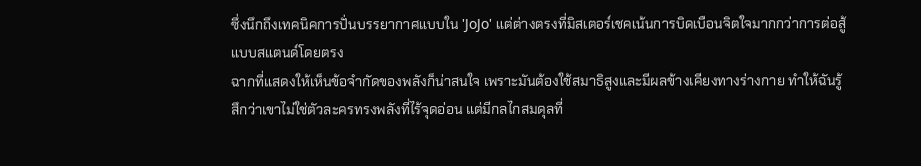ซึ่งนึกถึงเทคนิคการปั่นบรรยากาศแบบใน 'JoJo' แต่ต่างตรงที่มิสเตอร์เชคเน้นการบิดเบือนจิตใจมากกว่าการต่อสู้แบบสแตนด์โดยตรง
ฉากที่แสดงให้เห็นข้อจำกัดของพลังก็น่าสนใจ เพราะมันต้องใช้สมาธิสูงและมีผลข้างเคียงทางร่างกาย ทำให้ฉันรู้สึกว่าเขาไม่ใช่ตัวละครทรงพลังที่ไร้จุดอ่อน แต่มีกลไกสมดุลที่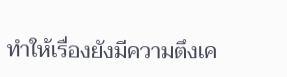ทำให้เรื่องยังมีความตึงเค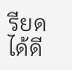รียดได้ดี